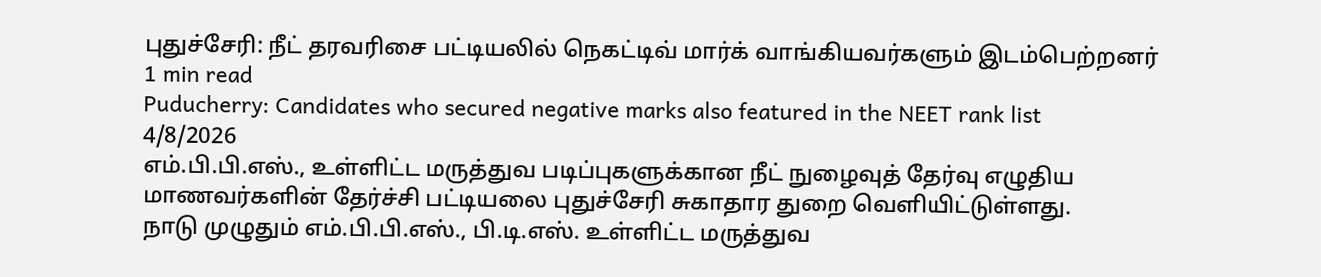புதுச்சேரி: நீட் தரவரிசை பட்டியலில் நெகட்டிவ் மார்க் வாங்கியவர்களும் இடம்பெற்றனர்
1 min read
Puducherry: Candidates who secured negative marks also featured in the NEET rank list
4/8/2026
எம்.பி.பி.எஸ்., உள்ளிட்ட மருத்துவ படிப்புகளுக்கான நீட் நுழைவுத் தேர்வு எழுதிய மாணவர்களின் தேர்ச்சி பட்டியலை புதுச்சேரி சுகாதார துறை வெளியிட்டுள்ளது.
நாடு முழுதும் எம்.பி.பி.எஸ்., பி.டி.எஸ். உள்ளிட்ட மருத்துவ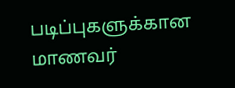படிப்புகளுக்கான மாணவர்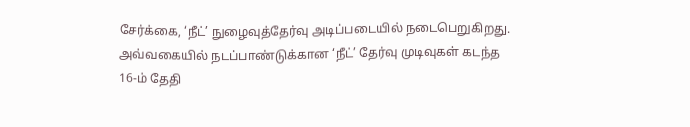சேர்க்கை, ‘நீட்’ நுழைவுத்தேர்வு அடிப்படையில் நடைபெறுகிறது. அவ்வகையில் நடப்பாண்டுக்கான ‘நீட்’ தேர்வு முடிவுகள் கடந்த 16-ம் தேதி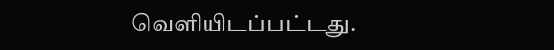வெளியிடப்பட்டது.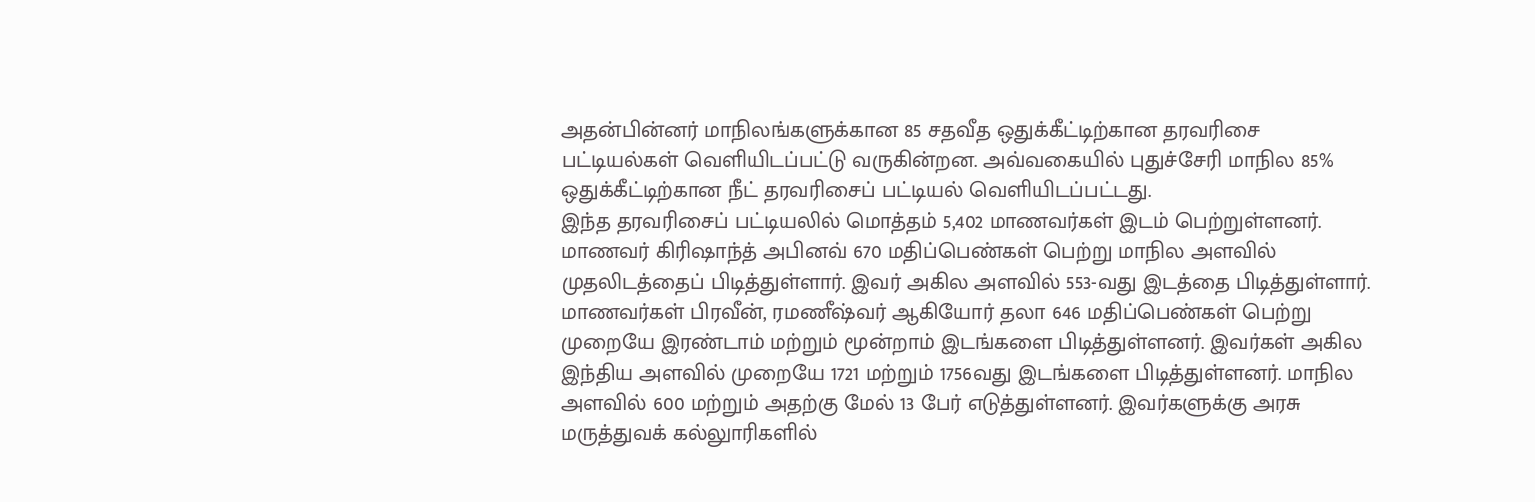அதன்பின்னர் மாநிலங்களுக்கான 85 சதவீத ஒதுக்கீட்டிற்கான தரவரிசை பட்டியல்கள் வெளியிடப்பட்டு வருகின்றன. அவ்வகையில் புதுச்சேரி மாநில 85% ஒதுக்கீட்டிற்கான நீட் தரவரிசைப் பட்டியல் வெளியிடப்பட்டது.
இந்த தரவரிசைப் பட்டியலில் மொத்தம் 5,402 மாணவர்கள் இடம் பெற்றுள்ளனர். மாணவர் கிரிஷாந்த் அபினவ் 670 மதிப்பெண்கள் பெற்று மாநில அளவில் முதலிடத்தைப் பிடித்துள்ளார். இவர் அகில அளவில் 553-வது இடத்தை பிடித்துள்ளார். மாணவர்கள் பிரவீன், ரமணீஷ்வர் ஆகியோர் தலா 646 மதிப்பெண்கள் பெற்று முறையே இரண்டாம் மற்றும் மூன்றாம் இடங்களை பிடித்துள்ளனர். இவர்கள் அகில இந்திய அளவில் முறையே 1721 மற்றும் 1756வது இடங்களை பிடித்துள்ளனர். மாநில அளவில் 600 மற்றும் அதற்கு மேல் 13 பேர் எடுத்துள்ளனர். இவர்களுக்கு அரசு மருத்துவக் கல்லுாரிகளில்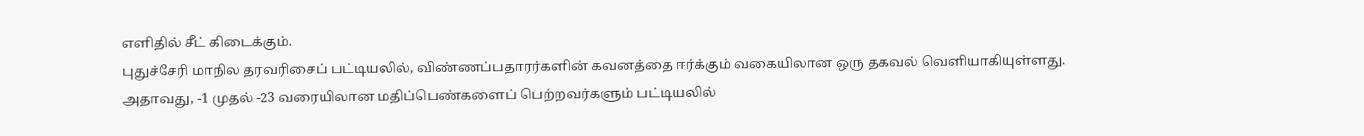எளிதில் சீட் கிடைக்கும்.
புதுச்சேரி மாநில தரவரிசைப் பட்டியலில், விண்ணப்பதாரர்களின் கவனத்தை ஈர்க்கும் வகையிலான ஒரு தகவல் வெளியாகியுள்ளது. அதாவது, -1 முதல் -23 வரையிலான மதிப்பெண்களைப் பெற்றவர்களும் பட்டியலில்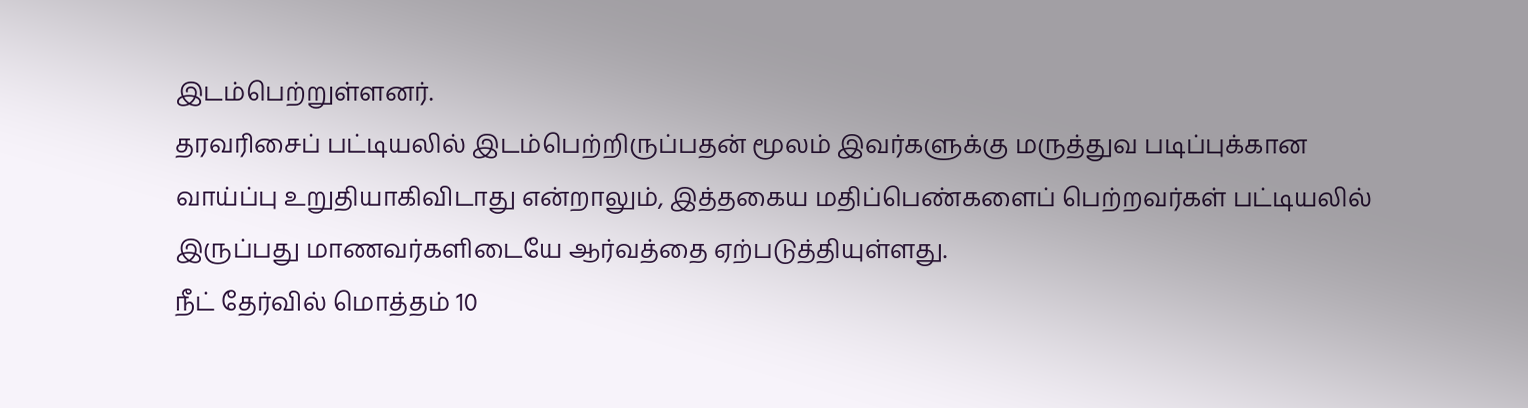இடம்பெற்றுள்ளனர்.
தரவரிசைப் பட்டியலில் இடம்பெற்றிருப்பதன் மூலம் இவர்களுக்கு மருத்துவ படிப்புக்கான வாய்ப்பு உறுதியாகிவிடாது என்றாலும், இத்தகைய மதிப்பெண்களைப் பெற்றவர்கள் பட்டியலில் இருப்பது மாணவர்களிடையே ஆர்வத்தை ஏற்படுத்தியுள்ளது.
நீட் தேர்வில் மொத்தம் 10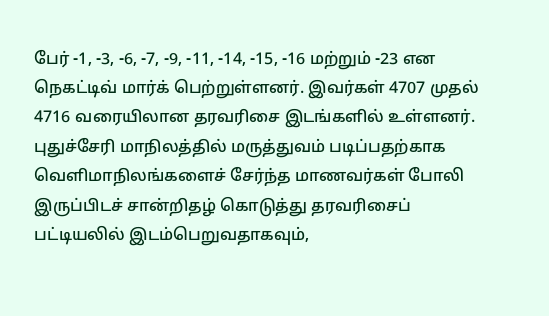பேர் -1, -3, -6, -7, -9, -11, -14, -15, -16 மற்றும் -23 என நெகட்டிவ் மார்க் பெற்றுள்ளனர். இவர்கள் 4707 முதல் 4716 வரையிலான தரவரிசை இடங்களில் உள்ளனர்.
புதுச்சேரி மாநிலத்தில் மருத்துவம் படிப்பதற்காக வெளிமாநிலங்களைச் சேர்ந்த மாணவர்கள் போலி இருப்பிடச் சான்றிதழ் கொடுத்து தரவரிசைப் பட்டியலில் இடம்பெறுவதாகவும்,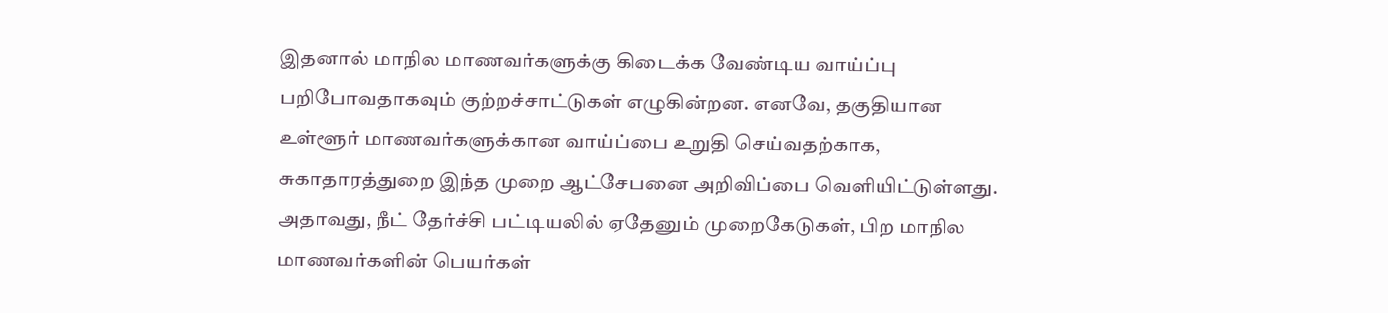இதனால் மாநில மாணவர்களுக்கு கிடைக்க வேண்டிய வாய்ப்பு பறிபோவதாகவும் குற்றச்சாட்டுகள் எழுகின்றன. எனவே, தகுதியான உள்ளூர் மாணவர்களுக்கான வாய்ப்பை உறுதி செய்வதற்காக, சுகாதாரத்துறை இந்த முறை ஆட்சேபனை அறிவிப்பை வெளியிட்டுள்ளது.
அதாவது, நீட் தேர்ச்சி பட்டியலில் ஏதேனும் முறைகேடுகள், பிற மாநில மாணவர்களின் பெயர்கள்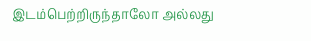இடம்பெற்றிருந்தாலோ அல்லது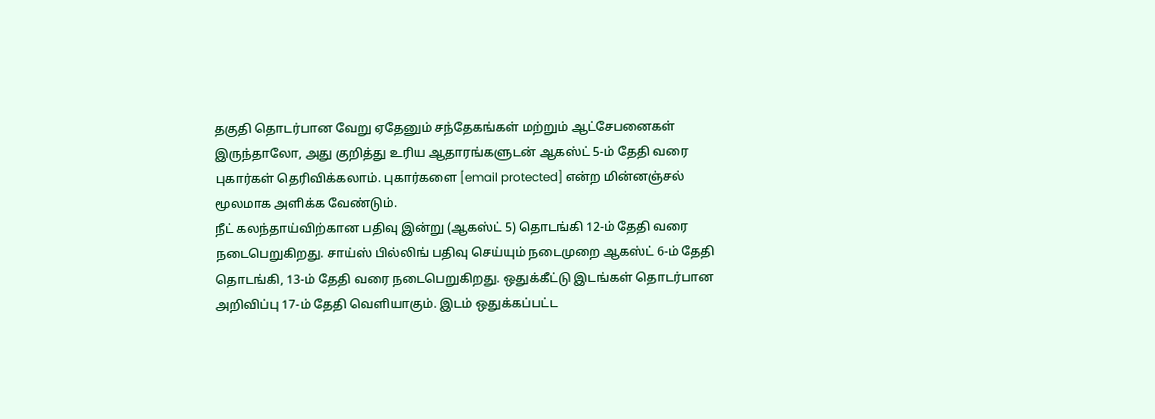தகுதி தொடர்பான வேறு ஏதேனும் சந்தேகங்கள் மற்றும் ஆட்சேபனைகள் இருந்தாலோ, அது குறித்து உரிய ஆதாரங்களுடன் ஆகஸ்ட் 5-ம் தேதி வரை புகார்கள் தெரிவிக்கலாம். புகார்களை [email protected] என்ற மின்னஞ்சல் மூலமாக அளிக்க வேண்டும்.
நீட் கலந்தாய்விற்கான பதிவு இன்று (ஆகஸ்ட் 5) தொடங்கி 12-ம் தேதி வரை நடைபெறுகிறது. சாய்ஸ் பில்லிங் பதிவு செய்யும் நடைமுறை ஆகஸ்ட் 6-ம் தேதி தொடங்கி, 13-ம் தேதி வரை நடைபெறுகிறது. ஒதுக்கீட்டு இடங்கள் தொடர்பான அறிவிப்பு 17-ம் தேதி வெளியாகும். இடம் ஒதுக்கப்பட்ட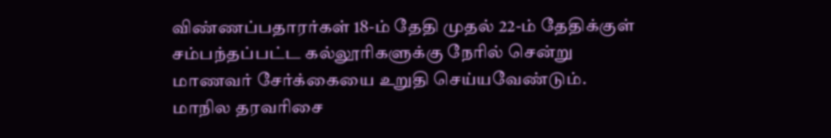விண்ணப்பதாரர்கள் 18-ம் தேதி முதல் 22-ம் தேதிக்குள் சம்பந்தப்பட்ட கல்லூரிகளுக்கு நேரில் சென்று மாணவர் சேர்க்கையை உறுதி செய்யவேண்டும்.
மாநில தரவரிசை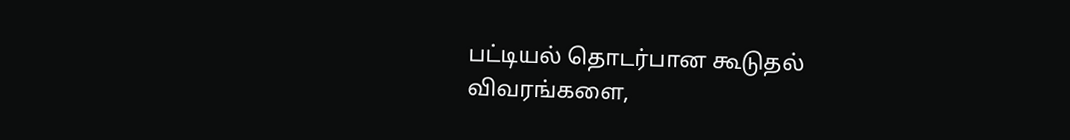பட்டியல் தொடர்பான கூடுதல் விவரங்களை,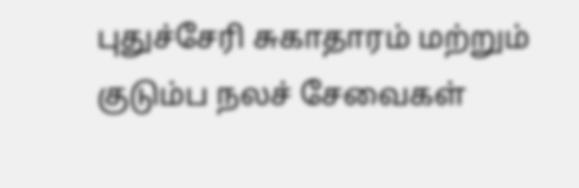புதுச்சேரி சுகாதாரம் மற்றும் குடும்ப நலச் சேவைகள்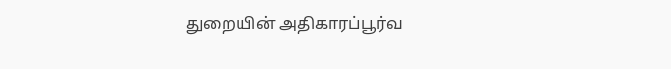துறையின் அதிகாரப்பூர்வ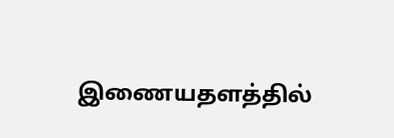இணையதளத்தில்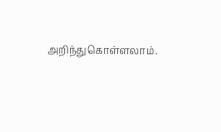அறிந்துகொள்ளலாம்.